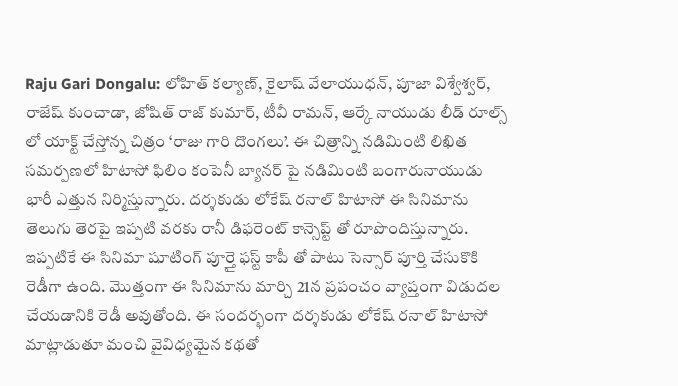Raju Gari Dongalu: లోహిత్ కల్యాణ్, కైలాష్ వేలాయుధన్, పూజా విశ్వేశ్వర్, రాజేష్ కుంచాడా, జోషిత్ రాజ్ కుమార్, టీవీ రామన్, ఆర్కే నాయుడు లీడ్ రూల్స్ లో యాక్ట్ చేస్తోన్న చిత్రం ‘రాజు గారి దొంగలు’. ఈ చిత్రాన్ని నడిమింటి లిఖిత సమర్పణలో హిటాసో ఫిలిం కంపెనీ బ్యానర్ పై నడిమింటి బంగారునాయుడు భారీ ఎత్తున నిర్మిస్తున్నారు. దర్శకుడు లోకేష్ రనాల్ హిటాసో ఈ సినిమాను తెలుగు తెరపై ఇప్పటి వరకు రానీ డిఫరెంట్ కాన్సెప్ట్ తో రూపొందిస్తున్నారు.
ఇప్పటికే ఈ సినిమా షూటింగ్ పూర్తై ఫస్ట్ కాపీ తో పాటు సెన్సార్ పూర్తి చేసుకొకి రెడీగా ఉంది. మొత్తంగా ఈ సినిమాను మార్చి 21న ప్రపంచం వ్యాప్తంగా విడుదల చేయడానికి రెడీ అవుతోంది. ఈ సందర్భంగా దర్శకుడు లోకేష్ రనాల్ హిటాసో మాట్లాడుతూ మంచి వైవిధ్యమైన కథతో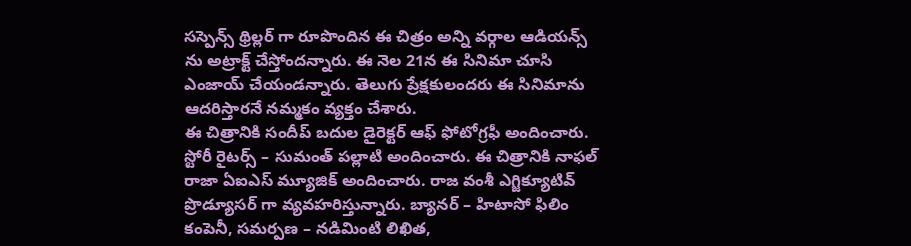సస్పెన్స్ థ్రిల్లర్ గా రూపొందిన ఈ చిత్రం అన్ని వర్గాల ఆడియన్స్ ను అట్రాక్ట్ చేస్తోందన్నారు. ఈ నెల 21న ఈ సినిమా చూసి ఎంజాయ్ చేయండన్నారు. తెలుగు ప్రేక్షకులందరు ఈ సినిమాను ఆదరిస్తారనే నమ్మకం వ్యక్తం చేశారు.
ఈ చిత్రానికి సందీప్ బదుల డైరెక్టర్ ఆఫ్ ఫోటోగ్రఫీ అందించారు. స్టోరీ రైటర్స్ – సుమంత్ పల్లాటి అందించారు. ఈ చిత్రానికి నాఫల్ రాజా ఏఐఎస్ మ్యూజిక్ అందించారు. రాజ వంశీ ఎగ్జిక్యూటివ్ ప్రొడ్యూసర్ గా వ్యవహరిస్తున్నారు. బ్యానర్ – హిటాసో ఫిలిం కంపెనీ, సమర్పణ – నడిమింటి లిఖిత,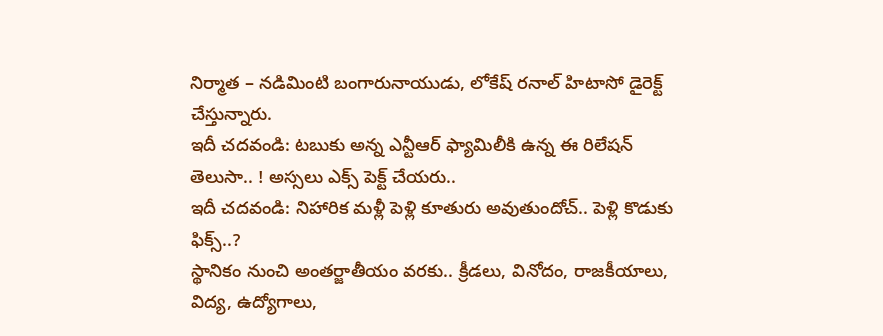నిర్మాత – నడిమింటి బంగారునాయుడు, లోకేష్ రనాల్ హిటాసో డైరెక్ట్ చేస్తున్నారు.
ఇదీ చదవండి: టబుకు అన్న ఎన్టీఆర్ ఫ్యామిలీకి ఉన్న ఈ రిలేషన్ తెలుసా.. ! అస్సలు ఎక్స్ పెక్ట్ చేయరు..
ఇదీ చదవండి: నిహారిక మళ్లీ పెళ్లి కూతురు అవుతుందోచ్.. పెళ్లి కొడుకు ఫిక్స్..?
స్థానికం నుంచి అంతర్జాతీయం వరకు.. క్రీడలు, వినోదం, రాజకీయాలు, విద్య, ఉద్యోగాలు,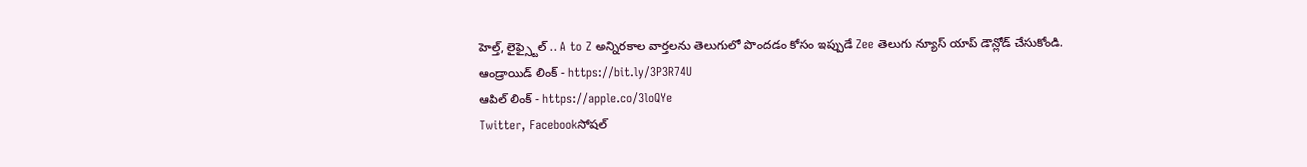హెల్త్, లైఫ్స్టైల్ .. A to Z అన్నిరకాల వార్తలను తెలుగులో పొందడం కోసం ఇప్పుడే Zee తెలుగు న్యూస్ యాప్ డౌన్లోడ్ చేసుకోండి.
ఆండ్రాయిడ్ లింక్ - https://bit.ly/3P3R74U
ఆపిల్ లింక్ - https://apple.co/3loQYe
Twitter, Facebookసోషల్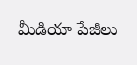మీడియా పేజీలు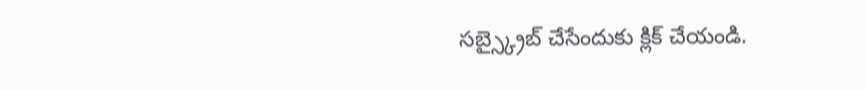సబ్స్క్రైబ్ చేసేందుకు క్లిక్ చేయండి.